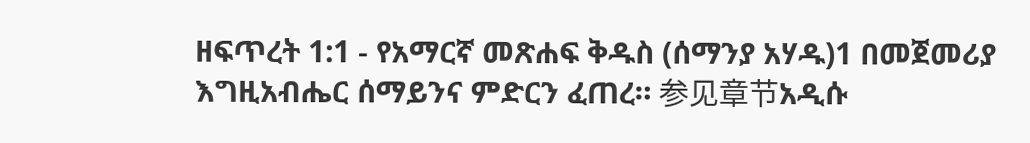ዘፍጥረት 1:1 - የአማርኛ መጽሐፍ ቅዱስ (ሰማንያ አሃዱ)1 በመጀመሪያ እግዚአብሔር ሰማይንና ምድርን ፈጠረ። 参见章节አዲሱ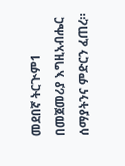መደበኛ ትርጒም1 በመጀመሪያ እግዚአብሔር ሰማያትንና ምድርን ፈጠረ።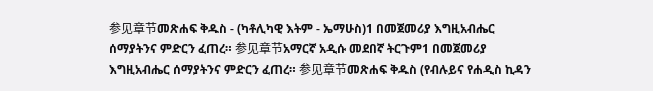参见章节መጽሐፍ ቅዱስ - (ካቶሊካዊ እትም - ኤማሁስ)1 በመጀመሪያ እግዚአብሔር ሰማያትንና ምድርን ፈጠረ። 参见章节አማርኛ አዲሱ መደበኛ ትርጉም1 በመጀመሪያ እግዚአብሔር ሰማያትንና ምድርን ፈጠረ። 参见章节መጽሐፍ ቅዱስ (የብሉይና የሐዲስ ኪዳን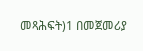መጻሕፍት)1 በመጀመሪያ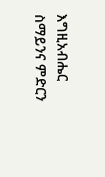እግዚአብሔር ስማይንና ምድርን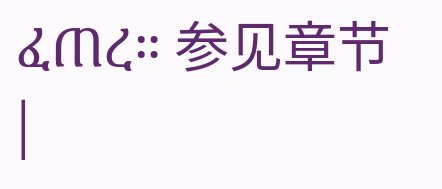ፈጠረ። 参见章节 |